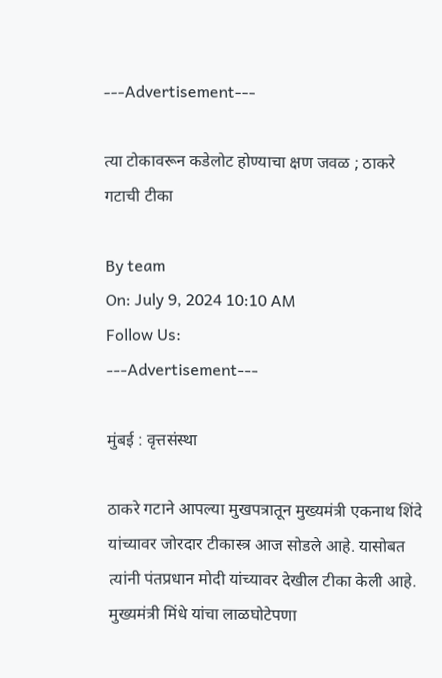---Advertisement---

त्या टोकावरून कडेलोट होण्याचा क्षण जवळ ; ठाकरे गटाची टीका

By team
On: July 9, 2024 10:10 AM
Follow Us:
---Advertisement---

मुंबई : वृत्तसंस्था

ठाकरे गटाने आपल्या मुखपत्रातून मुख्यमंत्री एकनाथ शिंदे यांच्यावर जोरदार टीकास्त्र आज सोडले आहे. यासोबत त्यांनी पंतप्रधान मोदी यांच्यावर देखील टीका केली आहे. मुख्यमंत्री मिंधे यांचा लाळघोटेपणा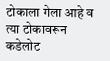टोकाला गेला आहे व त्या टोकावरून कडेलोट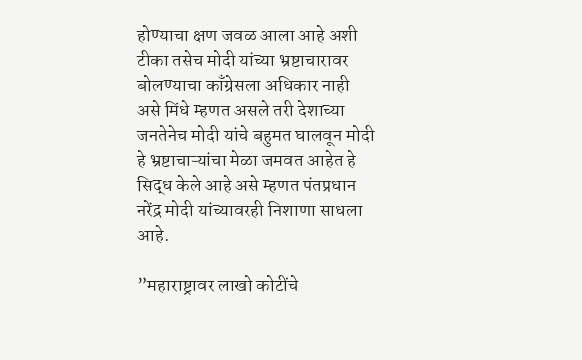होण्याचा क्षण जवळ आला आहे अशी टीका तसेच मोदी यांच्या भ्रष्टाचारावर बोलण्याचा काँग्रेसला अधिकार नाही असे मिंधे म्हणत असले तरी देशाच्या जनतेनेच मोदी यांचे बहुमत घालवून मोदी हे भ्रष्टाचाऱ्यांचा मेळा जमवत आहेत हे सिद्ध केले आहे असे म्हणत पंतप्रधान नरेंद्र मोदी यांच्यावरही निशाणा साधला आहे.

”महाराष्ट्रावर लाखो कोटींचे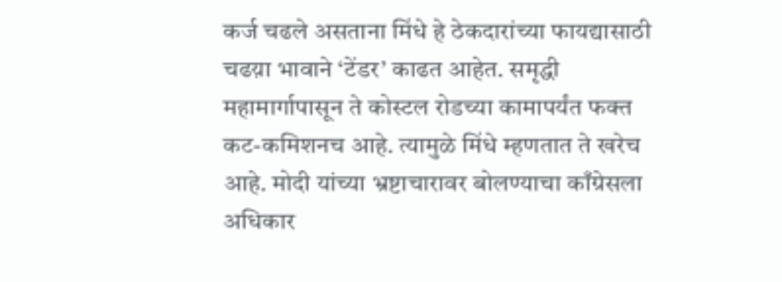कर्ज चढले असताना मिंधे हे ठेकदारांच्या फायद्यासाठी चढय़ा भावाने ‘टेंडर’ काढत आहेत. समृद्धी महामार्गापासून ते कोस्टल रोडच्या कामापर्यंत फक्त कट-कमिशनच आहे. त्यामुळे मिंधे म्हणतात ते खरेच आहे. मोदी यांच्या भ्रष्टाचारावर बोलण्याचा काँग्रेसला अधिकार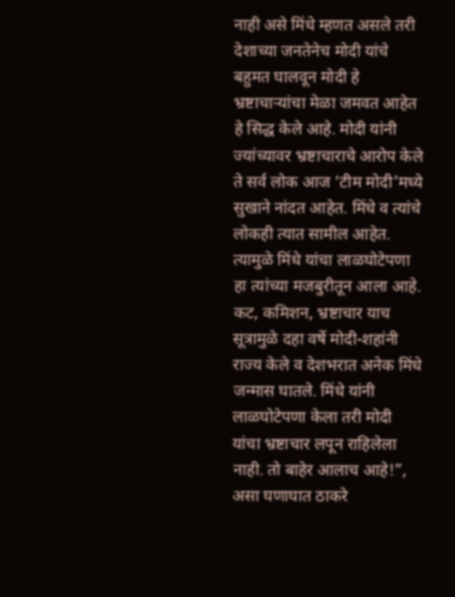नाही असे मिंधे म्हणत असले तरी देशाच्या जनतेनेच मोदी यांचे बहुमत घालवून मोदी हे भ्रष्टाचाऱ्यांचा मेळा जमवत आहेत हे सिद्ध केले आहे. मोदी यांनी ज्यांच्यावर भ्रष्टाचाराचे आरोप केले ते सर्व लोक आज ‘टीम मोदी’मध्ये सुखाने नांदत आहेत. मिंधे व त्यांचे लोकही त्यात सामील आहेत. त्यामुळे मिंधे यांचा लाळघोटेपणा हा त्यांच्या मजबुरीतून आला आहे. कट, कमिशन, भ्रष्टाचार याच सूत्रामुळे दहा वर्षे मोदी-शहांनी राज्य केले व देशभरात अनेक मिंधे जन्मास घातले. मिंधे यांनी लाळघोटेपणा केला तरी मोदी यांचा भ्रष्टाचार लपून राहिलेला नाही. तो बाहेर आलाच आहे!”, असा घणाघात ठाकरे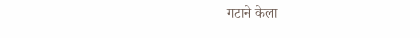गटाने केला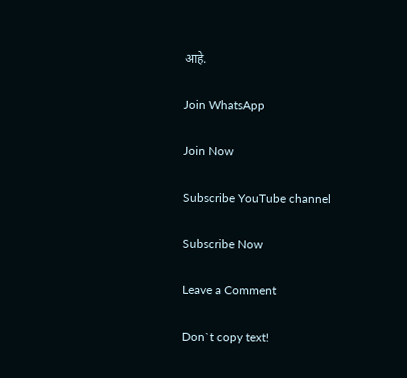आहे.

Join WhatsApp

Join Now

Subscribe YouTube channel

Subscribe Now

Leave a Comment

Don`t copy text!